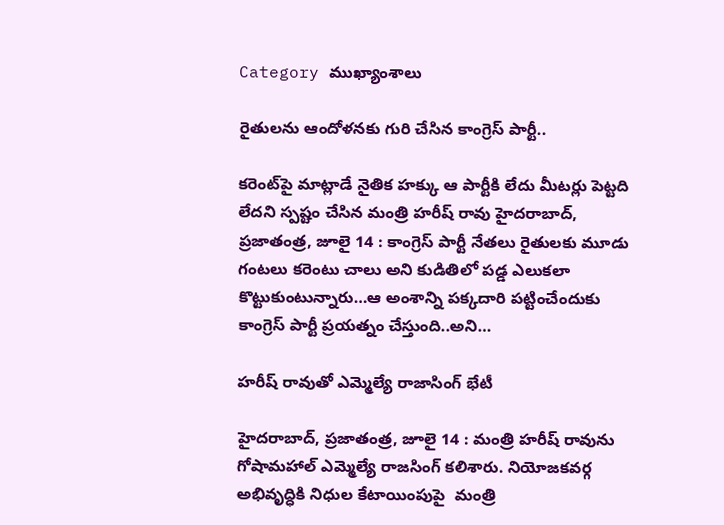Category ముఖ్యాంశాలు

రైతులను ఆందోళనకు గురి చేసిన కాంగ్రెస్‌ ‌పార్టీ..

కరెంట్‌పై మాట్లాడే నైతిక హక్కు ఆ పార్టీకి లేదు మీటర్లు పెట్టది లేదని స్పష్టం చేసిన మంత్రి హరీష్‌ ‌రావు హైదరాబాద్‌, ప్రజాతంత్ర, జూలై 14 : కాంగ్రెస్‌ ‌పార్టీ నేతలు రైతులకు మూడు గంటలు కరెంటు చాలు అని కుడితిలో పడ్డ ఎలుకలా కొట్టుకుంటున్నారు…ఆ అంశాన్ని పక్కదారి పట్టించేందుకు కాంగ్రెస్‌ ‌పార్టీ ప్రయత్నం చేస్తుంది..అని…

హరీష్‌ ‌రావుతో ఎమ్మెల్యే రాజాసింగ్‌ ‌భేటీ

హైదరాబాద్‌, ప్రజాతంత్ర, జూలై 14 : మంత్రి హరీష్‌ ‌రావును గోషామహాల్‌ ఎమ్మెల్యే రాజసింగ్‌ ‌కలిశారు. నియోజకవర్గ అభివృద్ధికి నిధుల కేటాయింపుపై  మంత్రి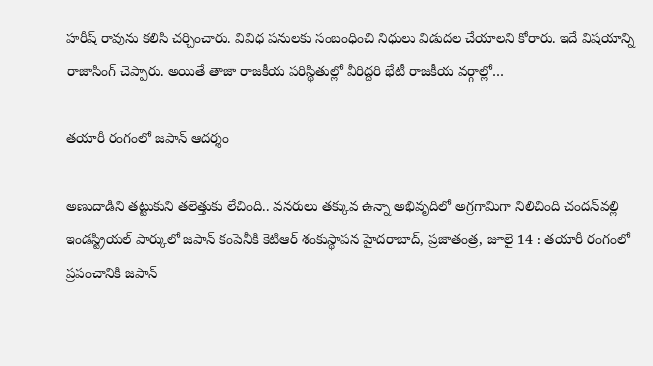హరీష్‌ ‌రావును కలిసి చర్చించారు. వివిధ పనులకు సంబంధించి నిధులు విడుదల చేయాలని కోరారు. ఇదే విషయాన్ని రాజాసింగ్‌ ‌చెప్పారు. అయితే తాజా రాజకీయ పరిస్థితుల్లో వీరిద్దరి భేటీ రాజకీయ వర్గాల్లో…

తయారీ రంగంలో జపాన్‌ ఆదర్శం

అణుదాడిని తట్టుకుని తలెత్తుకు లేచింది.. వనరులు తక్కువ ఉన్నా అభివృదిలో అగ్రగామిగా నిలిచింది చందన్‌వల్లి ఇండస్ట్రియల్‌ ‌పార్కులో జపాన్‌ ‌కంపెనీకి కెటిఆర్‌ ‌శంకుస్థాపన హైదరాబాద్‌, ప్రజాతంత్ర, జూలై 14 : తయారీ రంగంలో ప్రపంచానికి జపాన్‌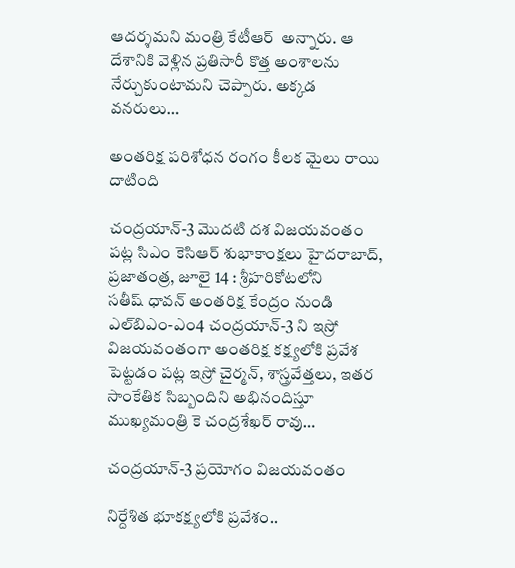ఆదర్శమని మంత్రి కేటీఆర్‌  అన్నారు. ఆ దేశానికి వెళ్లిన ప్రతిసారీ కొత్త అంశాలను నేర్చుకుంటామని చెప్పారు. అక్కడ వనరులు…

అం‌తరిక్ష పరిశోధన రంగం కీలక మైలు రాయి దాటింది

చంద్రయాన్‌-3 మొదటి దశ విజయవంతం పట్ల సిఎం కెసిఆర్‌ ‌శుభాకాంక్షలు హైదరాబాద్‌, ప్రజాతంత్ర, జూలై 14 : శ్రీహరికోటలోని సతీష్‌ ‌ధావన్‌ అం‌తరిక్ష కేంద్రం నుండి ఎల్‌బిఎం-ఎం4 చంద్రయాన్‌-3 ని ఇస్రో విజయవంతంగా అంతరిక్ష కక్ష్యలోకి ప్రవేశ పెట్టడం పట్ల ఇస్రో చైర్మన్‌, శాస్త్రవేత్తలు, ఇతర సాంకేతిక సిబ్బందిని అభినందిస్తూ ముఖ్యమంత్రి కె చంద్రశేఖర్‌ ‌రావు…

చంద్రయాన్‌-3 ప్రయోగం విజయవంతం

నిర్దేశిత భూకక్ష్యలోకి ప్రవేశం..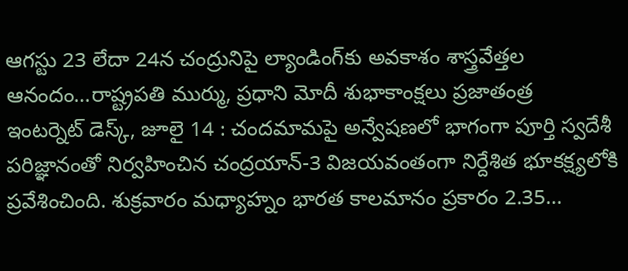ఆగస్టు 23 లేదా 24న చంద్రునిపై ల్యాండింగ్‌కు అవకాశం శాస్త్రవేత్తల ఆనందం…రాష్ట్రపతి ముర్ము, ప్రధాని మోదీ శుభాకాంక్షలు ప్రజాతంత్ర ఇంటర్నెట్‌ ‌డెస్క్, జూలై 14 : చందమామపై అన్వేషణలో భాగంగా పూర్తి స్వదేశీ పరిజ్ఞానంతో నిర్వహించిన చంద్రయాన్‌-3 విజయవంతంగా నిర్దేశిత భూకక్ష్యలోకి ప్రవేశించింది. శుక్రవారం మధ్యాహ్నం భారత కాలమానం ప్రకారం 2.35…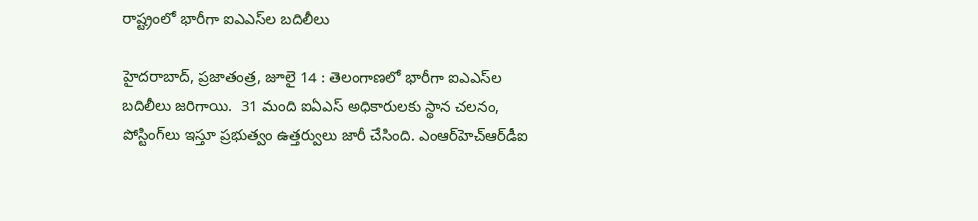రాష్ట్రంలో భారీగా ఐఎఎస్‌ల బదిలీలు

హైదరాబాద్‌, ప్రజాతంత్ర, జూలై 14 : తెలంగాణలో భారీగా ఐఎఎస్‌ల బదిలీలు జరిగాయి.  31 మంది ఐఏఎస్‌ అధికారులకు స్థాన చలనం, పోస్టింగ్‌లు ఇస్తూ ప్రభుత్వం ఉత్తర్వులు జారీ చేసింది. ఎంఆర్‌హెచ్‌ఆర్‌డీఐ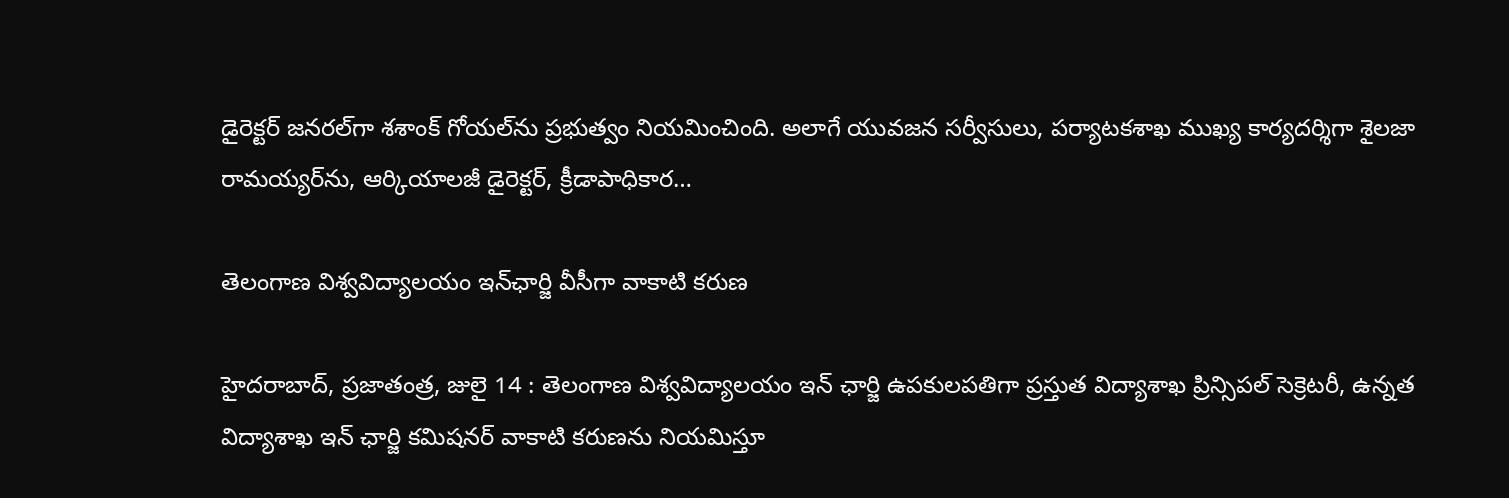డైరెక్టర్‌ ‌జనరల్‌గా శశాంక్‌ ‌గోయల్‌ను ప్రభుత్వం నియమించింది. అలాగే యువజన సర్వీసులు, పర్యాటకశాఖ ముఖ్య కార్యదర్శిగా శైలజా రామయ్యర్‌ను, ఆర్కియాలజీ డైరెక్టర్‌, క్రీడాపాధికార…

తెలంగాణ విశ్వవిద్యాలయం ఇన్‌ఛార్జి వీసీగా వాకాటి కరుణ

హైదరాబాద్‌, ప్రజాతంత్ర, జులై 14 : తెలంగాణ విశ్వవిద్యాలయం ఇన్‌ ‌ఛార్జి ఉపకులపతిగా ప్రస్తుత విద్యాశాఖ ప్రిన్సిపల్‌ ‌సెక్రెటరీ, ఉన్నత విద్యాశాఖ ఇన్‌ ‌ఛార్జి కమిషనర్‌ ‌వాకాటి కరుణను నియమిస్తూ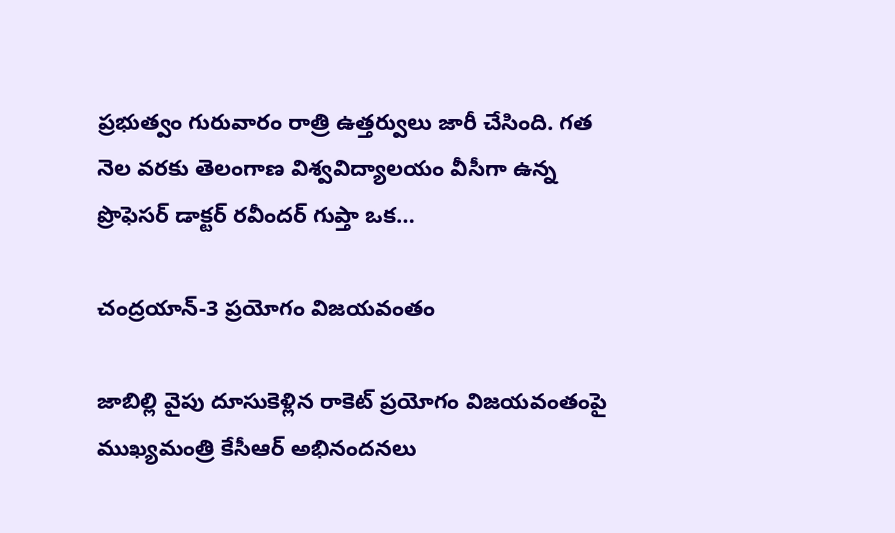ప్రభుత్వం గురువారం రాత్రి ఉత్తర్వులు జారీ చేసింది. గత నెల వరకు తెలంగాణ విశ్వవిద్యాలయం వీసీగా ఉన్న ప్రొఫెసర్‌ ‌డాక్టర్‌ ‌రవీందర్‌ ‌గుప్తా ఒక…

చంద్రయాన్‌-3 ప్రయోగం విజయవంతం

జాబిల్లి వైపు దూసుకెళ్లిన రాకెట్‌ ‌ప్రయోగం విజయవంతంపై ముఖ్యమంత్రి కేసీఆర్ అభినందనలు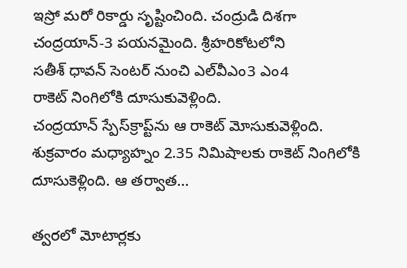ఇ‌స్రో మరో రికార్డు సృష్టించింది. చంద్రుడి దిశగా చంద్రయాన్‌-3 పయనమైంది. శ్రీహరికోటలోని సతీశ్‌ ‌ధావన్‌ ‌సెంటర్‌ ‌నుంచి ఎల్‌వీఎం3 ఎం4 రాకెట్‌ ‌నింగిలోకి దూసుకువెళ్లింది. చంద్రయాన్‌ ‌స్పేస్‌‌క్రాప్ట్‌ను ఆ రాకెట్‌ ‌మోసుకువెళ్లింది. శుక్రవారం మధ్యాహ్నం 2.35 నిమిషాలకు రాకెట్‌ ‌నింగిలోకి దూసుకెళ్లింది. ఆ తర్వాత…

త్వరలో మోటార్లకు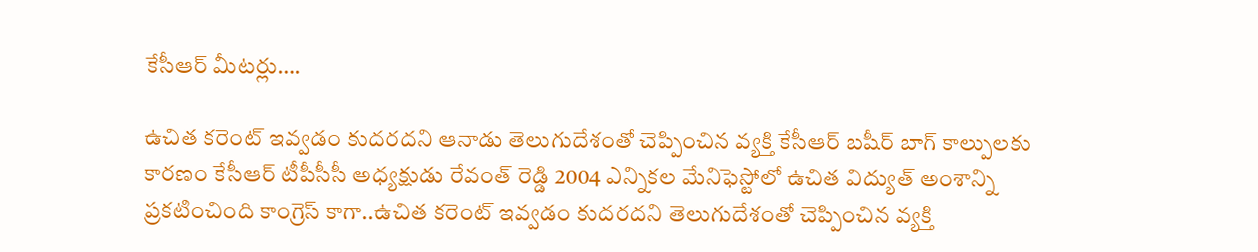కేసీఆర్‌ ‌మీటర్లు….

ఉచిత కరెంట్‌ ఇవ్వడం కుదరదని ఆనాడు తెలుగుదేశంతో చెప్పించిన వ్యక్తి కేసీఆర్‌ ‌బషీర్‌ ‌బాగ్‌ ‌కాల్పులకు కారణం కేసీఆర్‌ ‌టీపీసీసీ అధ్యక్షుడు రేవంత్‌ ‌రెడ్డి 2004 ఎన్నికల మేనిఫెస్టోలో ఉచిత విద్యుత్‌ అం‌శాన్ని ప్రకటించింది కాంగ్రెస్‌ ‌కాగా..ఉచిత కరెంట్‌ ఇవ్వడం కుదరదని తెలుగుదేశంతో చెప్పించిన వ్యక్తి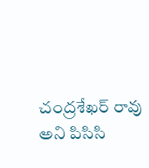చంద్రశేఖర్‌ ‌రావు అని పిసిసి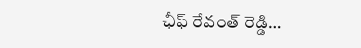ఛీఫ్‌ ‌రేవంత్‌ ‌రెడ్డి…